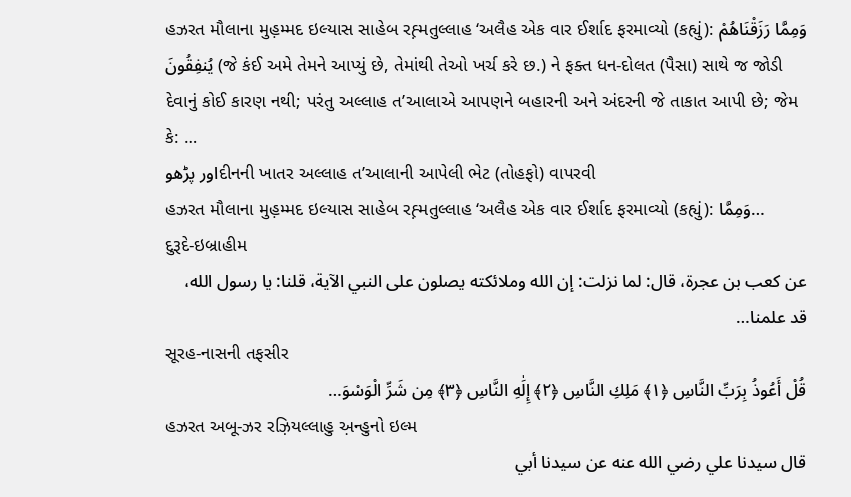હઝરત મૌલાના મુહ઼મ્મદ ઇલ્યાસ સાહેબ રહ઼્મતુલ્લાહ ‘અલૈહ એક વાર ઈર્શાદ ફરમાવ્યો (કહ્યું): وَمِمَّا رَزَقْنَاهُمْ يُنفِقُونَ (જે કંઈ અમે તેમને આપ્યું છે, તેમાંથી તેઓ ખર્ચ કરે છ.) ને ફક્ત ધન-દોલત (પૈસા) સાથે જ જોડી દેવાનું કોઈ કારણ નથી; પરંતુ અલ્લાહ ત’આલાએ આપણને બહારની અને અંદરની જે તાકાત આપી છે; જેમ કે: …
اور پڑھوદીનની ખાતર અલ્લાહ ત’આલાની આપેલી ભેટ (તોહફો) વાપરવી
હઝરત મૌલાના મુહ઼મ્મદ ઇલ્યાસ સાહેબ રહ઼્મતુલ્લાહ ‘અલૈહ એક વાર ઈર્શાદ ફરમાવ્યો (કહ્યું): وَمِمَّا…
દુરૂદે-ઇબ્રાહીમ
عن كعب بن عجرة، قال: لما نزلت: إن الله وملائكته يصلون على النبي الآية، قلنا: يا رسول الله، قد علمنا…
સૂરહ-નાસની તફસીર
قُلْ أَعُوذُ بِرَبِّ النَّاسِ ﴿١﴾ مَلِكِ النَّاسِ ﴿٢﴾ إِلَٰهِ النَّاسِ ﴿٣﴾ مِن شَرِّ الْوَسْوَ…
હઝરત અબૂ-ઝર રઝ઼િયલ્લાહુ અ઼ન્હુનો ઇલ્મ
قال سيدنا علي رضي الله عنه عن سيدنا أبي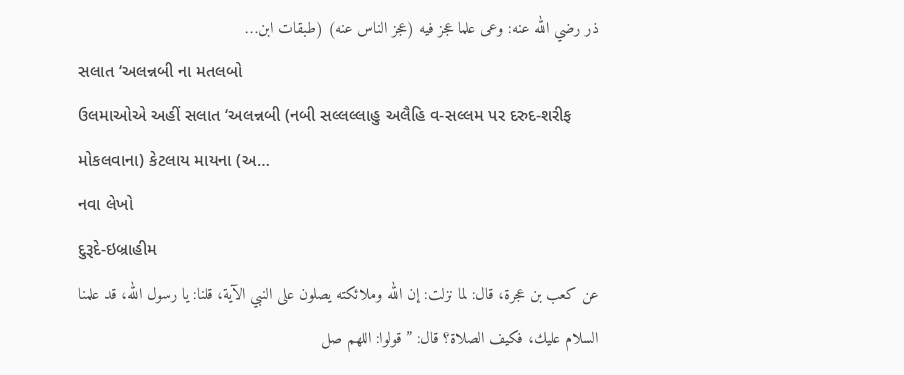ذر رضي الله عنه: وعى علما عجز فيه (عجز الناس عنه) (طبقات ابن…
સલાત ‘અલન્નબી ના મતલબો
ઉલમાઓએ અહીં સલાત ‘અલન્નબી (નબી સલ્લલ્લાહુ અલૈહિ વ-સલ્લમ પર દરુદ-શરીફ મોકલવાના) કેટલાય માયના (અ…
નવા લેખો
દુરૂદે-ઇબ્રાહીમ
عن كعب بن عجرة، قال: لما نزلت: إن الله وملائكته يصلون على النبي الآية، قلنا: يا رسول الله، قد علمنا السلام عليك، فكيف الصلاة؟ قال: ” قولوا: اللهم صل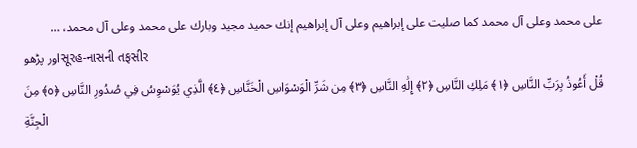على محمد وعلى آل محمد كما صليت على إبراهيم وعلى آل إبراهيم إنك حميد مجيد وبارك على محمد وعلى آل محمد، …
اور پڑھوસૂરહ-નાસની તફસીર
قُلْ أَعُوذُ بِرَبِّ النَّاسِ ﴿١﴾ مَلِكِ النَّاسِ ﴿٢﴾ إِلَٰهِ النَّاسِ ﴿٣﴾ مِن شَرِّ الْوَسْوَاسِ الْخَنَّاسِ ﴿٤﴾ الَّذِي يُوَسْوِسُ فِي صُدُورِ النَّاسِ ﴿٥﴾ مِنَ الْجِنَّةِ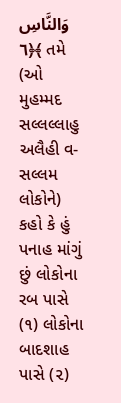وَالنَّاسِ ﴿٦﴾ તમે (ઓ મુહમ્મદ સલ્લલ્લાહુ અલૈહી વ-સલ્લમ લોકોને) કહો કે હું પનાહ માંગું છું લોકોના રબ પાસે (૧) લોકોના બાદશાહ પાસે (૨)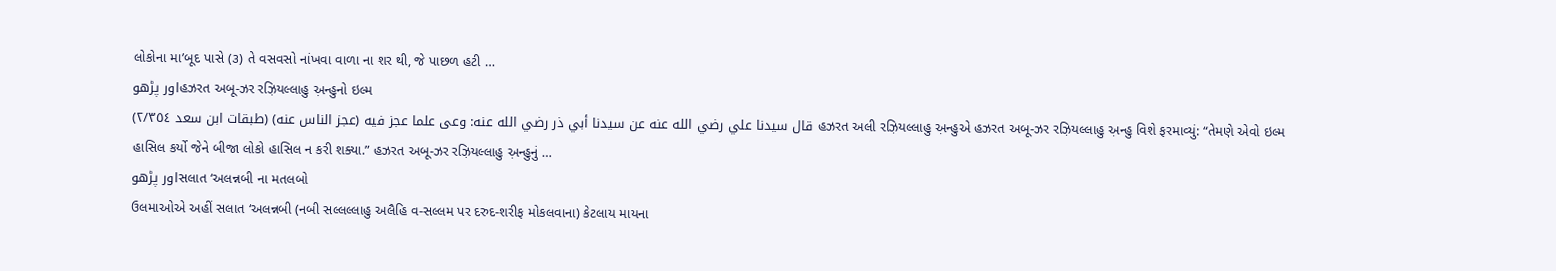લોકોના મા’બૂદ પાસે (૩) તે વસવસો નાંખવા વાળા ના શર થી, જે પાછળ હટી …
اور پڑھوહઝરત અબૂ-ઝર રઝ઼િયલ્લાહુ અ઼ન્હુનો ઇલ્મ
قال سيدنا علي رضي الله عنه عن سيدنا أبي ذر رضي الله عنه: وعى علما عجز فيه (عجز الناس عنه) (طبقات ابن سعد ٢/٣٥٤) હઝરત અલી રઝ઼િયલ્લાહુ અ઼ન્હુએ હઝરત અબૂ-ઝર રઝ઼િયલ્લાહુ અ઼ન્હુ વિશે ફરમાવ્યું: “તેમણે એવો ઇલ્મ હાસિલ કર્યો જેને બીજા લોકો હાસિલ ન કરી શક્યા.” હઝરત અબૂ-ઝર રઝ઼િયલ્લાહુ અ઼ન્હુનું …
اور پڑھوસલાત ‘અલન્નબી ના મતલબો
ઉલમાઓએ અહીં સલાત ‘અલન્નબી (નબી સલ્લલ્લાહુ અલૈહિ વ-સલ્લમ પર દરુદ-શરીફ મોકલવાના) કેટલાય માયના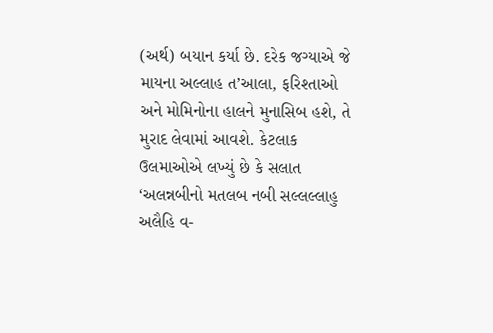(અર્થ) બયાન કર્યા છે. દરેક જગ્યાએ જે માયના અલ્લાહ ત’આલા, ફરિશ્તાઓ અને મોમિનોના હાલને મુનાસિબ હશે, તે મુરાદ લેવામાં આવશે. કેટલાક ઉલમાઓએ લખ્યું છે કે સલાત ‘અલન્નબીનો મતલબ નબી સલ્લલ્લાહુ અલૈહિ વ-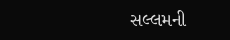સલ્લમની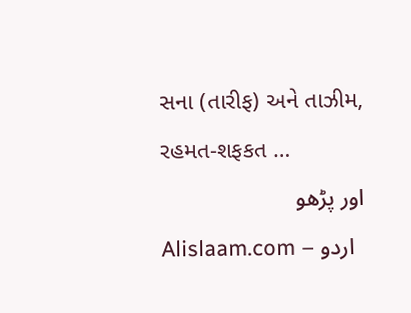સના (તારીફ) અને તાઝીમ, રહમત-શફકત …
اور پڑھو
Alislaam.com – اردو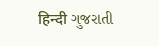हिन्दी ગુજરાતી